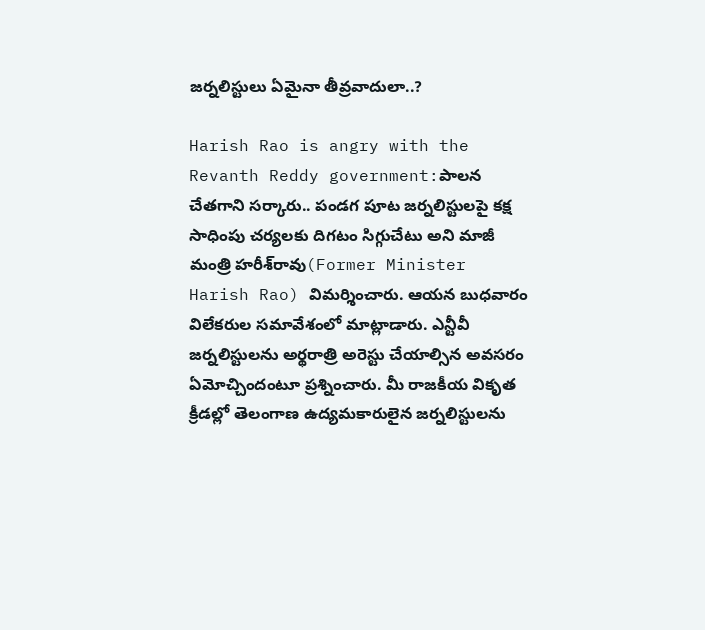జ‌ర్న‌లిస్టులు ఏమైనా తీవ్ర‌వాదులా..?

Harish Rao is angry with the Revanth Reddy government:పాలన చేతగాని సర్కారు.. పండగ పూట జర్నలిస్టులపై క‌క్ష‌ సాధింపు చర్యలకు దిగటం సిగ్గుచేటు అని మాజీ మంత్రి హరీశ్‌‌రావు(Former Minister Harish Rao) విమర్శించారు. ఆయ‌న బుధ‌వారం విలేక‌రుల స‌మావేశంలో మాట్లాడారు. ఎన్టీవీ జర్నలిస్టుల‌ను అర్థ‌రాత్రి అరెస్టు చేయాల్సిన అవ‌స‌రం ఏమోచ్చిందంటూ ప్ర‌శ్నించారు. మీ రాజకీయ వికృత క్రీడల్లో తెలంగాణ ఉద్యమకారులైన జర్నలిస్టులను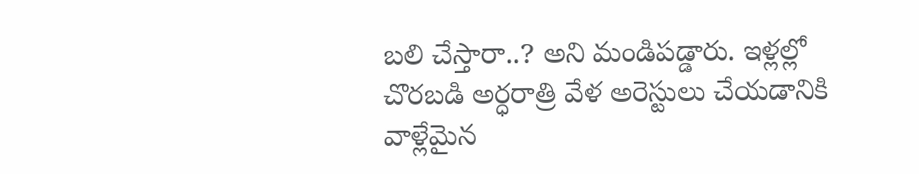బలి చేస్తారా..? అని మండిపడ్డారు. ఇళ్లల్లో చొరబడి అర్ధరాత్రి వేళ అరెస్టులు చేయడానికి వాళ్లేమైన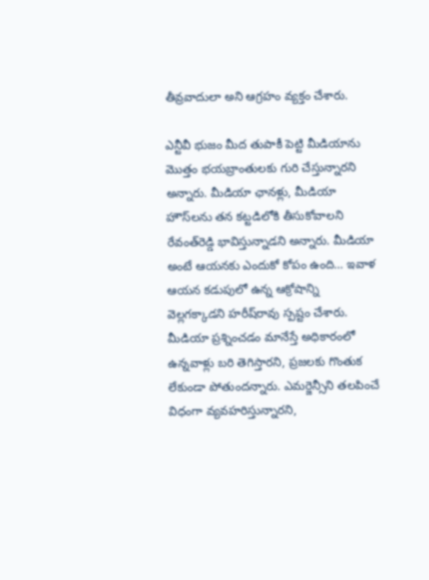తీవ్రవాదులా అని ఆగ్రహం వ్యక్తం చేశారు.

ఎన్టీవీ భుజం మీద తుపాకీ పెట్టి మీడియాను మొత్తం భ‌య‌బ్రాంతుల‌కు గురి చేస్తున్నారని అన్నారు. మీడియా ఛాన‌ళ్లు, మీడియా హౌస్‌ల‌ను త‌న క‌ట్ట‌డిలోకి తీసుకోవాల‌ని రేవంత్‌రెడ్డి భావిస్తున్నాడని అన్నారు. మీడియా అంటే ఆయ‌న‌కు ఎందుకో కోపం ఉంది… ఇవాళ ఆయ‌న క‌డుపులో ఉన్న ఆక్రోషాన్ని వెల్ల‌గ‌క్కాడని హ‌రీష్‌రావు స్ప‌ష్టం చేశారు. మీడియా ప్ర‌శ్నించ‌డం మానేస్తే అధికారంలో ఉన్నవాళ్లు బ‌రి తెగిస్తారని, ప్ర‌జ‌ల‌కు గొంతుక లేకుండా పోతుందన్నారు. ఎమ‌ర్జెన్సీని త‌ల‌పించే విధంగా వ్య‌వ‌హ‌రిస్తున్నారని,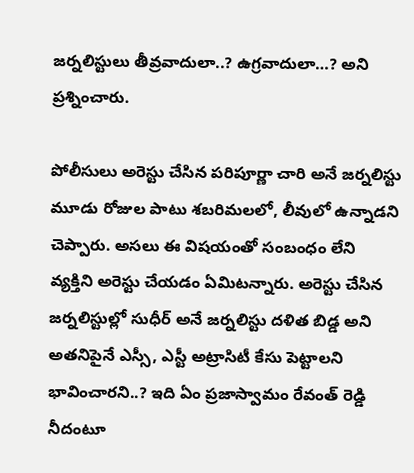జ‌ర్న‌లిస్టులు తీవ్ర‌వాదులా..? ఉగ్ర‌వాదులా…? అని ప్ర‌శ్నించారు.

పోలీసులు అరెస్టు చేసిన ప‌రిపూర్ణా చారి అనే జ‌ర్న‌లిస్టు మూడు రోజుల పాటు శ‌బ‌రిమ‌ల‌లో, లీవులో ఉన్నాడ‌ని చెప్పారు. అస‌లు ఈ విష‌యంతో సంబంధం లేని వ్య‌క్తిని అరెస్టు చేయ‌డం ఏమిట‌న్నారు. అరెస్టు చేసిన జ‌ర్న‌లిస్టుల్లో సుధీర్ అనే జ‌ర్న‌లిస్టు ద‌ళిత బిడ్డ అని అత‌నిపైనే ఎస్సీ, ఎస్టీ అట్రాసిటీ కేసు పెట్టాల‌ని భావించార‌ని..? ఇది ఏం ప్ర‌జాస్వామం రేవంత్ రెడ్డి నీదంటూ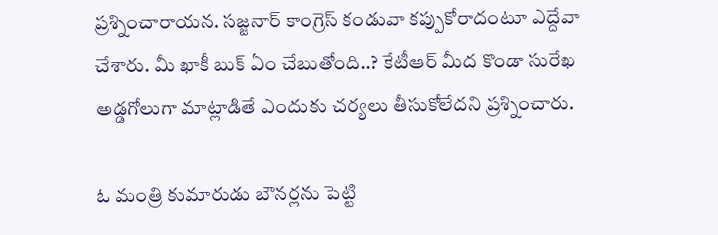ప్ర‌శ్నించారాయ‌న‌. స‌జ్జ‌నార్ కాంగ్రెస్ కండువా క‌ప్పుకోరాదంటూ ఎద్దేవా చేశారు. మీ ఖాకీ బుక్ ఏం చేబుతోంది..? కేటీఆర్ మీద కొండా సురేఖ అడ్డ‌గోలుగా మాట్లాడితే ఎందుకు చ‌ర్య‌లు తీసుకోలేద‌ని ప్ర‌శ్నించారు.

ఓ మంత్రి కుమారుడు బౌన‌ర్ల‌ను పెట్టి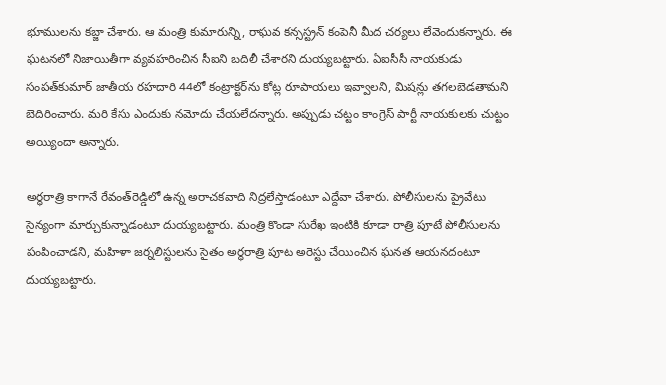భూముల‌ను క‌బ్జా చేశారు. ఆ మంత్రి కుమారున్ని, రాఘ‌వ క‌న్స‌స్ట్ర‌న్ కంపెనీ మీద చ‌ర్య‌లు లేవెందుక‌న్నారు. ఈ ఘ‌ట‌న‌లో నిజాయితీగా వ్య‌వ‌హ‌రించిన సీఐని బ‌దిలీ చేశార‌ని దుయ్య‌బ‌ట్టారు. ఏఐసీసీ నాయ‌కుడు సంప‌త్‌కుమార్ జాతీయ ర‌హ‌దారి 44లో కంట్రాక్ట‌ర్‌ను కోట్ల రూపాయ‌లు ఇవ్వాల‌ని, మిష‌న్లు త‌గ‌ల‌బెడ‌తామ‌ని బెదిరించారు. మ‌రి కేసు ఎందుకు న‌మోదు చేయ‌లేద‌న్నారు. అప్పుడు చ‌ట్టం కాంగ్రెస్ పార్టీ నాయ‌కుల‌కు చుట్టం అయ్యిందా అన్నారు.

అర్ధ‌రాత్రి కాగానే రేవంత్‌రెడ్డిలో ఉన్న అరాచ‌క‌వాది నిద్ర‌లేస్తాడంటూ ఎద్దేవా చేశారు. పోలీసుల‌ను ప్రైవేటు సైన్యంగా మార్చుకున్నాడంటూ దుయ్య‌బ‌ట్టారు. మంత్రి కొండా సురేఖ ఇంటికి కూడా రాత్రి పూటే పోలీసుల‌ను పంపించాడ‌ని, మ‌హిళా జ‌ర్న‌లిస్టుల‌ను సైతం అర్ధ‌రాత్రి పూట అరెస్టు చేయించిన ఘ‌న‌త ఆయ‌న‌దంటూ దుయ్య‌బ‌ట్టారు.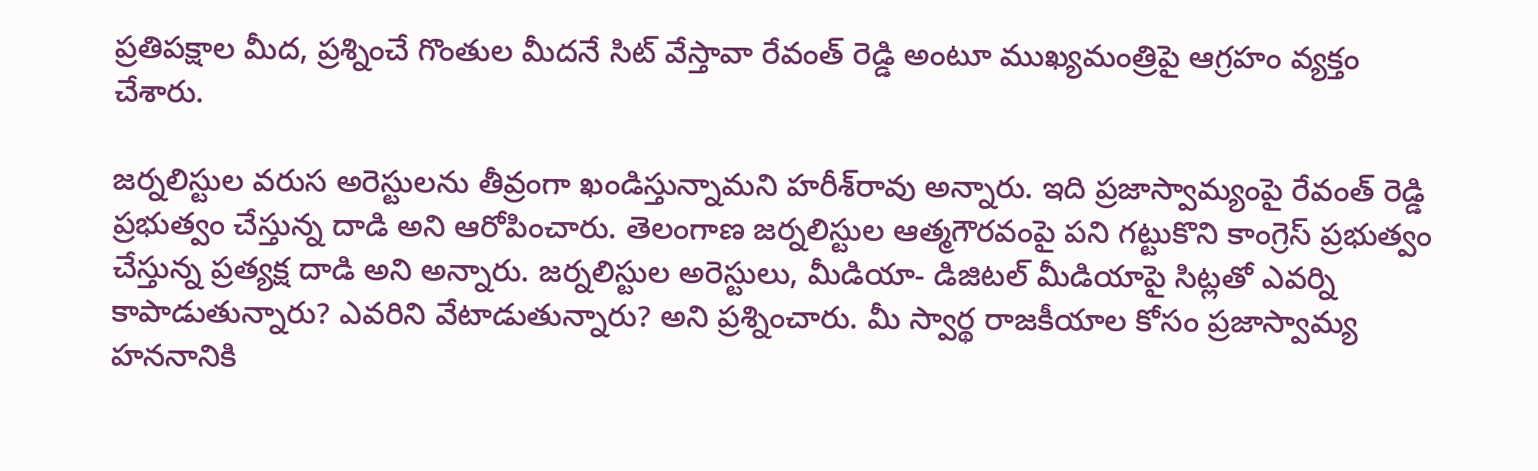ప్ర‌తిపక్షాల మీద‌, ప్ర‌శ్నించే గొంతుల మీద‌నే సిట్ వేస్తావా రేవంత్ రెడ్డి అంటూ ముఖ్య‌మంత్రిపై ఆగ్ర‌హం వ్య‌క్తం చేశారు.

జర్నలిస్టుల వరుస అరెస్టులను తీవ్రంగా ఖండిస్తున్నామని హరీశ్‌రావు అన్నారు. ఇది ప్రజాస్వామ్యంపై రేవంత్ రెడ్డి ప్రభుత్వం చేస్తున్న దాడి అని ఆరోపించారు. తెలంగాణ జర్నలిస్టుల ఆత్మగౌరవంపై పని గట్టుకొని కాంగ్రెస్ ప్రభుత్వం చేస్తున్న ప్రత్యక్ష దాడి అని అన్నారు. జర్నలిస్టుల అరెస్టులు, మీడియా- డిజిటల్ మీడియాపై సిట్లతో ఎవర్ని కాపాడుతున్నారు? ఎవరిని వేటాడుతున్నారు? అని ప్రశ్నించారు. మీ స్వార్థ రాజకీయాల కోసం ప్రజాస్వామ్య హననానికి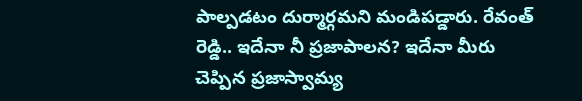పాల్పడటం దుర్మార్గమని మండిపడ్డారు. రేవంత్ రెడ్డి.. ఇదేనా నీ ప్రజాపాలన? ఇదేనా మీరు చెప్పిన ప్రజాస్వామ్య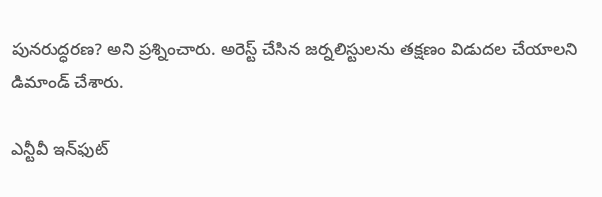పునరుద్ధరణ? అని ప్రశ్నించారు. అరెస్ట్ చేసిన జర్నలిస్టులను తక్షణం విడుదల చేయాలని డిమాండ్ చేశారు.

ఎన్టీవీ ఇన్‌ఫుట్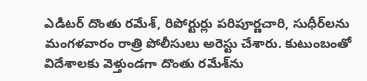ఎడిటర్ దొంతు రమేశ్, రిపోర్టుర్లు పరిపూర్ణచారి, సుధీర్‌లను మంగళవారం రాత్రి పోలీసులు అరెస్టు చేశారు. కుటుంబంతో విదేశాలకు వెళ్తుండగా దొంతు రమేశ్‌ను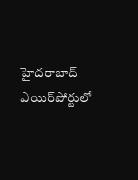హైదరాబాద్ ఎయిర్‌పోర్టులో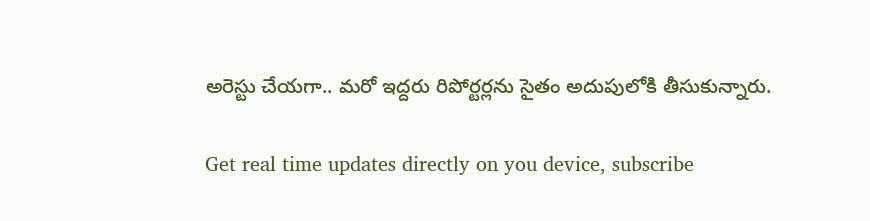అరెస్టు చేయగా.. మరో ఇద్దరు రిపోర్టర్లను సైతం అదుపులోకి తీసుకున్నారు.

Get real time updates directly on you device, subscribe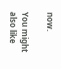now.

You might also like